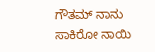ಗೌತಮ್ ನಾನು ಸಾಕಿರೋ ನಾಯಿ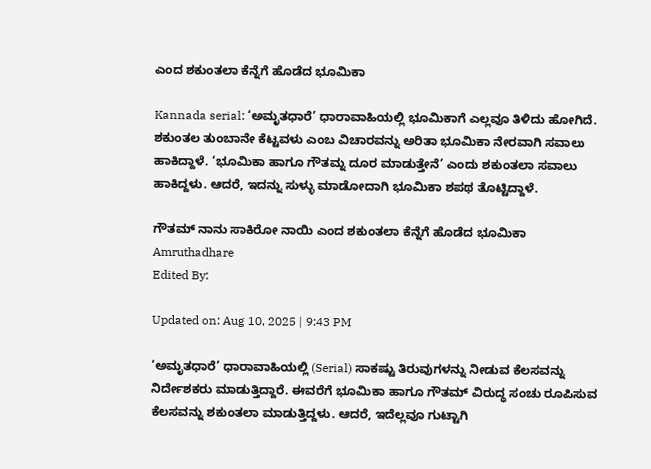ಎಂದ ಶಕುಂತಲಾ ಕೆನ್ನೆಗೆ ಹೊಡೆದ ಭೂಮಿಕಾ

Kannada serial: ‘ಅಮೃತಧಾರೆ’ ಧಾರಾವಾಹಿಯಲ್ಲಿ ಭೂಮಿಕಾಗೆ ಎಲ್ಲವೂ ತಿಳಿದು ಹೋಗಿದೆ. ಶಕುಂತಲ ತುಂಬಾನೇ ಕೆಟ್ಟವಳು ಎಂಬ ವಿಚಾರವನ್ನು ಅರಿತಾ ಭೂಮಿಕಾ ನೇರವಾಗಿ ಸವಾಲು ಹಾಕಿದ್ದಾಳೆ. ‘ಭೂಮಿಕಾ ಹಾಗೂ ಗೌತಮ್ನ ದೂರ ಮಾಡುತ್ತೇನೆ’ ಎಂದು ಶಕುಂತಲಾ ಸವಾಲು ಹಾಕಿದ್ದಳು. ಆದರೆ, ಇದನ್ನು ಸುಳ್ಳು ಮಾಡೋದಾಗಿ ಭೂಮಿಕಾ ಶಪಥ ತೊಟ್ಟಿದ್ದಾಳೆ.

ಗೌತಮ್ ನಾನು ಸಾಕಿರೋ ನಾಯಿ ಎಂದ ಶಕುಂತಲಾ ಕೆನ್ನೆಗೆ ಹೊಡೆದ ಭೂಮಿಕಾ
Amruthadhare
Edited By:

Updated on: Aug 10, 2025 | 9:43 PM

‘ಅಮೃತಧಾರೆ’ ಧಾರಾವಾಹಿಯಲ್ಲಿ (Serial) ಸಾಕಷ್ಟು ತಿರುವುಗಳನ್ನು ನೀಡುವ ಕೆಲಸವನ್ನು ನಿರ್ದೇಶಕರು ಮಾಡುತ್ತಿದ್ದಾರೆ. ಈವರೆಗೆ ಭೂಮಿಕಾ ಹಾಗೂ ಗೌತಮ್ ವಿರುದ್ಧ ಸಂಚು ರೂಪಿಸುವ ಕೆಲಸವನ್ನು ಶಕುಂತಲಾ ಮಾಡುತ್ತಿದ್ದಳು. ಆದರೆ, ಇದೆಲ್ಲವೂ ಗುಟ್ಟಾಗಿ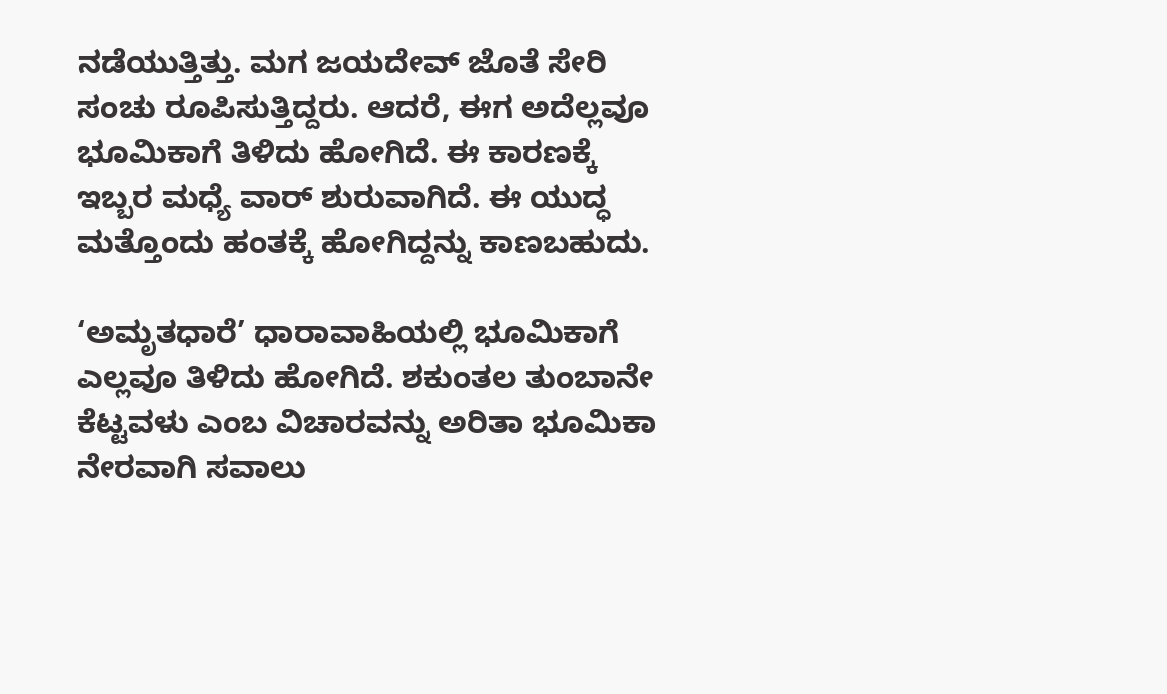ನಡೆಯುತ್ತಿತ್ತು. ಮಗ ಜಯದೇವ್ ಜೊತೆ ಸೇರಿ ಸಂಚು ರೂಪಿಸುತ್ತಿದ್ದರು. ಆದರೆ, ಈಗ ಅದೆಲ್ಲವೂ ಭೂಮಿಕಾಗೆ ತಿಳಿದು ಹೋಗಿದೆ. ಈ ಕಾರಣಕ್ಕೆ ಇಬ್ಬರ ಮಧ್ಯೆ ವಾರ್ ಶುರುವಾಗಿದೆ. ಈ ಯುದ್ಧ ಮತ್ತೊಂದು ಹಂತಕ್ಕೆ ಹೋಗಿದ್ದನ್ನು ಕಾಣಬಹುದು.

‘ಅಮೃತಧಾರೆ’ ಧಾರಾವಾಹಿಯಲ್ಲಿ ಭೂಮಿಕಾಗೆ ಎಲ್ಲವೂ ತಿಳಿದು ಹೋಗಿದೆ. ಶಕುಂತಲ ತುಂಬಾನೇ ಕೆಟ್ಟವಳು ಎಂಬ ವಿಚಾರವನ್ನು ಅರಿತಾ ಭೂಮಿಕಾ ನೇರವಾಗಿ ಸವಾಲು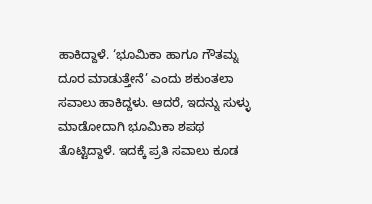ಹಾಕಿದ್ದಾಳೆ. ‘ಭೂಮಿಕಾ ಹಾಗೂ ಗೌತಮ್ನ ದೂರ ಮಾಡುತ್ತೇನೆ’ ಎಂದು ಶಕುಂತಲಾ ಸವಾಲು ಹಾಕಿದ್ದಳು. ಆದರೆ, ಇದನ್ನು ಸುಳ್ಳು ಮಾಡೋದಾಗಿ ಭೂಮಿಕಾ ಶಪಥ ತೊಟ್ಟಿದ್ದಾಳೆ. ಇದಕ್ಕೆ ಪ್ರತಿ ಸವಾಲು ಕೂಡ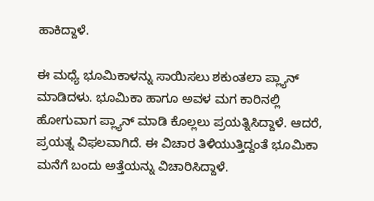ಹಾಕಿದ್ದಾಳೆ.

ಈ ಮಧ್ಯೆ ಭೂಮಿಕಾಳನ್ನು ಸಾಯಿಸಲು ಶಕುಂತಲಾ ಪ್ಲ್ಯಾನ್ ಮಾಡಿದಳು. ಭೂಮಿಕಾ ಹಾಗೂ ಅವಳ ಮಗ ಕಾರಿನಲ್ಲಿ ಹೋಗುವಾಗ ಪ್ಲ್ಯಾನ್ ಮಾಡಿ ಕೊಲ್ಲಲು ಪ್ರಯತ್ನಿಸಿದ್ದಾಳೆ. ಆದರೆ, ಪ್ರಯತ್ನ ವಿಫಲವಾಗಿದೆ. ಈ ವಿಚಾರ ತಿಳಿಯುತ್ತಿದ್ದಂತೆ ಭೂಮಿಕಾ ಮನೆಗೆ ಬಂದು ಅತ್ತೆಯನ್ನು ವಿಚಾರಿಸಿದ್ದಾಳೆ.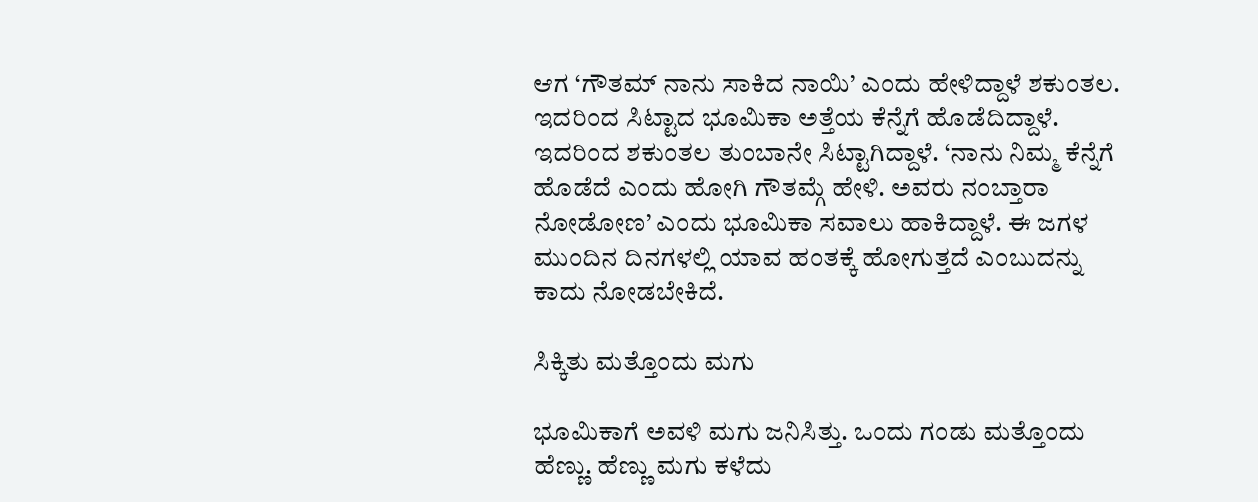ಆಗ ‘ಗೌತಮ್ ನಾನು ಸಾಕಿದ ನಾಯಿ’ ಎಂದು ಹೇಳಿದ್ದಾಳೆ ಶಕುಂತಲ. ಇದರಿಂದ ಸಿಟ್ಟಾದ ಭೂಮಿಕಾ ಅತ್ತೆಯ ಕೆನ್ನೆಗೆ ಹೊಡೆದಿದ್ದಾಳೆ. ಇದರಿಂದ ಶಕುಂತಲ ತುಂಬಾನೇ ಸಿಟ್ಟಾಗಿದ್ದಾಳೆ. ‘ನಾನು ನಿಮ್ಮ ಕೆನ್ನೆಗೆ ಹೊಡೆದೆ ಎಂದು ಹೋಗಿ ಗೌತಮ್ಗೆ ಹೇಳಿ. ಅವರು ನಂಬ್ತಾರಾ ನೋಡೋಣ’ ಎಂದು ಭೂಮಿಕಾ ಸವಾಲು ಹಾಕಿದ್ದಾಳೆ. ಈ ಜಗಳ ಮುಂದಿನ ದಿನಗಳಲ್ಲಿ ಯಾವ ಹಂತಕ್ಕೆ ಹೋಗುತ್ತದೆ ಎಂಬುದನ್ನು ಕಾದು ನೋಡಬೇಕಿದೆ.

ಸಿಕ್ಕಿತು ಮತ್ತೊಂದು ಮಗು

ಭೂಮಿಕಾಗೆ ಅವಳಿ ಮಗು ಜನಿಸಿತ್ತು. ಒಂದು ಗಂಡು ಮತ್ತೊಂದು ಹೆಣ್ಣು. ಹೆಣ್ಣು ಮಗು ಕಳೆದು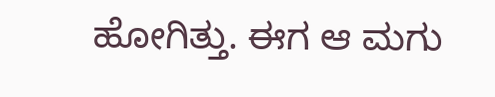ಹೋಗಿತ್ತು. ಈಗ ಆ ಮಗು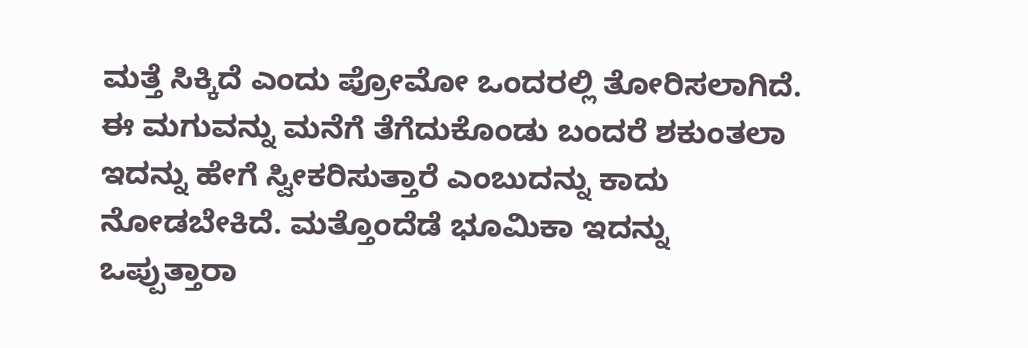ಮತ್ತೆ ಸಿಕ್ಕಿದೆ ಎಂದು ಪ್ರೋಮೋ ಒಂದರಲ್ಲಿ ತೋರಿಸಲಾಗಿದೆ. ಈ ಮಗುವನ್ನು ಮನೆಗೆ ತೆಗೆದುಕೊಂಡು ಬಂದರೆ ಶಕುಂತಲಾ ಇದನ್ನು ಹೇಗೆ ಸ್ವೀಕರಿಸುತ್ತಾರೆ ಎಂಬುದನ್ನು ಕಾದು ನೋಡಬೇಕಿದೆ. ಮತ್ತೊಂದೆಡೆ ಭೂಮಿಕಾ ಇದನ್ನು ಒಪ್ಪುತ್ತಾರಾ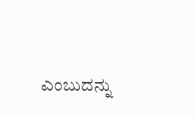ಎಂಬುದನ್ನು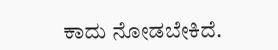ಕಾದು ನೋಡಬೇಕಿದೆ.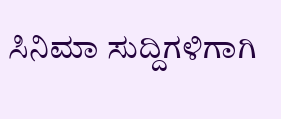ಸಿನಿಮಾ ಸುದ್ದಿಗಳಿಗಾಗಿ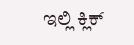ಇಲ್ಲಿ ಕ್ಲಿಕ್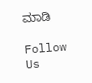ಮಾಡಿ

Follow Us